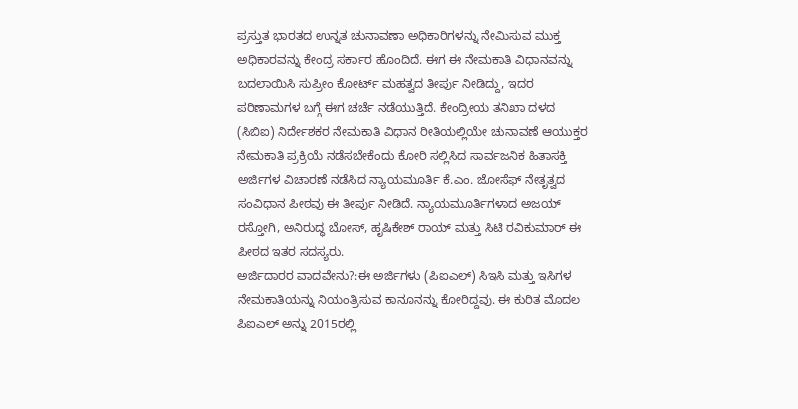ಪ್ರಸ್ತುತ ಭಾರತದ ಉನ್ನತ ಚುನಾವಣಾ ಅಧಿಕಾರಿಗಳನ್ನು ನೇಮಿಸುವ ಮುಕ್ತ ಅಧಿಕಾರವನ್ನು ಕೇಂದ್ರ ಸರ್ಕಾರ ಹೊಂದಿದೆ. ಈಗ ಈ ನೇಮಕಾತಿ ವಿಧಾನವನ್ನು ಬದಲಾಯಿಸಿ ಸುಪ್ರೀಂ ಕೋರ್ಟ್ ಮಹತ್ವದ ತೀರ್ಪು ನೀಡಿದ್ದು, ಇದರ ಪರಿಣಾಮಗಳ ಬಗ್ಗೆ ಈಗ ಚರ್ಚೆ ನಡೆಯುತ್ತಿದೆ. ಕೇಂದ್ರೀಯ ತನಿಖಾ ದಳದ (ಸಿಬಿಐ) ನಿರ್ದೇಶಕರ ನೇಮಕಾತಿ ವಿಧಾನ ರೀತಿಯಲ್ಲಿಯೇ ಚುನಾವಣೆ ಆಯುಕ್ತರ ನೇಮಕಾತಿ ಪ್ರಕ್ರಿಯೆ ನಡೆಸಬೇಕೆಂದು ಕೋರಿ ಸಲ್ಲಿಸಿದ ಸಾರ್ವಜನಿಕ ಹಿತಾಸಕ್ತಿ ಅರ್ಜಿಗಳ ವಿಚಾರಣೆ ನಡೆಸಿದ ನ್ಯಾಯಮೂರ್ತಿ ಕೆ.ಎಂ. ಜೋಸೆಫ್ ನೇತೃತ್ವದ ಸಂವಿಧಾನ ಪೀಠವು ಈ ತೀರ್ಪು ನೀಡಿದೆ. ನ್ಯಾಯಮೂರ್ತಿಗಳಾದ ಅಜಯ್ ರಸ್ತೋಗಿ, ಅನಿರುದ್ಧ ಬೋಸ್, ಹೃಷಿಕೇಶ್ ರಾಯ್ ಮತ್ತು ಸಿಟಿ ರವಿಕುಮಾರ್ ಈ ಪೀಠದ ಇತರ ಸದಸ್ಯರು.
ಅರ್ಜಿದಾರರ ವಾದವೇನು?:ಈ ಅರ್ಜಿಗಳು (ಪಿಐಎಲ್) ಸಿಇಸಿ ಮತ್ತು ಇಸಿಗಳ ನೇಮಕಾತಿಯನ್ನು ನಿಯಂತ್ರಿಸುವ ಕಾನೂನನ್ನು ಕೋರಿದ್ದವು. ಈ ಕುರಿತ ಮೊದಲ ಪಿಐಎಲ್ ಅನ್ನು 2015ರಲ್ಲಿ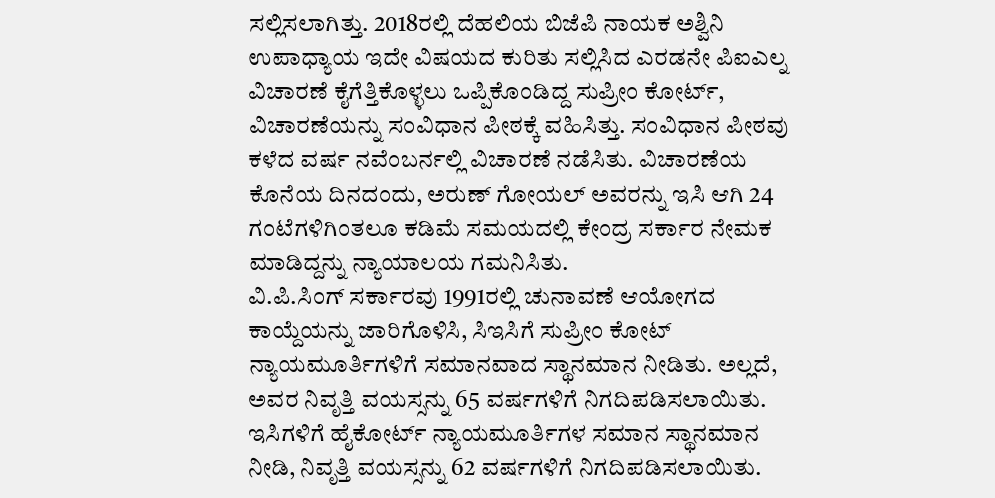ಸಲ್ಲಿಸಲಾಗಿತ್ತು. 2018ರಲ್ಲಿ ದೆಹಲಿಯ ಬಿಜೆಪಿ ನಾಯಕ ಅಶ್ವಿನಿ ಉಪಾಧ್ಯಾಯ ಇದೇ ವಿಷಯದ ಕುರಿತು ಸಲ್ಲಿಸಿದ ಎರಡನೇ ಪಿಐಎಲ್ನ ವಿಚಾರಣೆ ಕೈಗೆತ್ತಿಕೊಳ್ಳಲು ಒಪ್ಪಿಕೊಂಡಿದ್ದ ಸುಪ್ರೀಂ ಕೋರ್ಟ್, ವಿಚಾರಣೆಯನ್ನು ಸಂವಿಧಾನ ಪೀಠಕ್ಕೆ ವಹಿಸಿತ್ತು. ಸಂವಿಧಾನ ಪೀಠವು ಕಳೆದ ವರ್ಷ ನವೆಂಬರ್ನಲ್ಲಿ ವಿಚಾರಣೆ ನಡೆಸಿತು. ವಿಚಾರಣೆಯ ಕೊನೆಯ ದಿನದಂದು, ಅರುಣ್ ಗೋಯಲ್ ಅವರನ್ನು ಇಸಿ ಆಗಿ 24 ಗಂಟೆಗಳಿಗಿಂತಲೂ ಕಡಿಮೆ ಸಮಯದಲ್ಲಿ ಕೇಂದ್ರ ಸರ್ಕಾರ ನೇಮಕ ಮಾಡಿದ್ದನ್ನು ನ್ಯಾಯಾಲಯ ಗಮನಿಸಿತು.
ವಿ.ಪಿ.ಸಿಂಗ್ ಸರ್ಕಾರವು 1991ರಲ್ಲಿ ಚುನಾವಣೆ ಆಯೋಗದ ಕಾಯ್ದೆಯನ್ನು ಜಾರಿಗೊಳಿಸಿ, ಸಿಇಸಿಗೆ ಸುಪ್ರೀಂ ಕೋಟ್ ನ್ಯಾಯಮೂರ್ತಿಗಳಿಗೆ ಸಮಾನವಾದ ಸ್ಥಾನಮಾನ ನೀಡಿತು. ಅಲ್ಲದೆ, ಅವರ ನಿವೃತ್ತಿ ವಯಸ್ಸನ್ನು 65 ವರ್ಷಗಳಿಗೆ ನಿಗದಿಪಡಿಸಲಾಯಿತು. ಇಸಿಗಳಿಗೆ ಹೈಕೋರ್ಟ್ ನ್ಯಾಯಮೂರ್ತಿಗಳ ಸಮಾನ ಸ್ಥಾನಮಾನ ನೀಡಿ, ನಿವೃತ್ತಿ ವಯಸ್ಸನ್ನು 62 ವರ್ಷಗಳಿಗೆ ನಿಗದಿಪಡಿಸಲಾಯಿತು.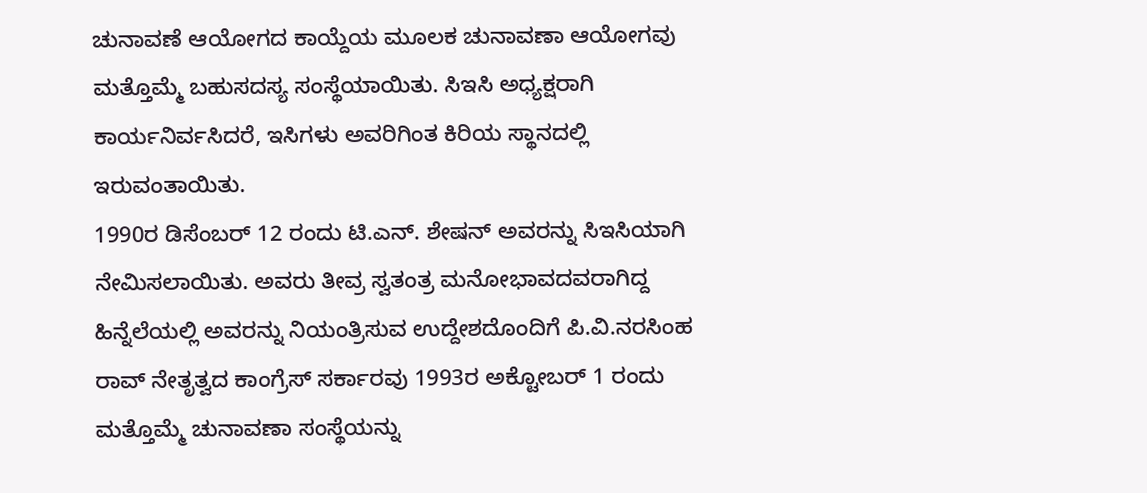ಚುನಾವಣೆ ಆಯೋಗದ ಕಾಯ್ದೆಯ ಮೂಲಕ ಚುನಾವಣಾ ಆಯೋಗವು ಮತ್ತೊಮ್ಮೆ ಬಹುಸದಸ್ಯ ಸಂಸ್ಥೆಯಾಯಿತು. ಸಿಇಸಿ ಅಧ್ಯಕ್ಷರಾಗಿ ಕಾರ್ಯನಿರ್ವಸಿದರೆ, ಇಸಿಗಳು ಅವರಿಗಿಂತ ಕಿರಿಯ ಸ್ಥಾನದಲ್ಲಿ ಇರುವಂತಾಯಿತು.
1990ರ ಡಿಸೆಂಬರ್ 12 ರಂದು ಟಿ.ಎನ್. ಶೇಷನ್ ಅವರನ್ನು ಸಿಇಸಿಯಾಗಿ ನೇಮಿಸಲಾಯಿತು. ಅವರು ತೀವ್ರ ಸ್ವತಂತ್ರ ಮನೋಭಾವದವರಾಗಿದ್ದ ಹಿನ್ನೆಲೆಯಲ್ಲಿ ಅವರನ್ನು ನಿಯಂತ್ರಿಸುವ ಉದ್ದೇಶದೊಂದಿಗೆ ಪಿ.ವಿ.ನರಸಿಂಹ ರಾವ್ ನೇತೃತ್ವದ ಕಾಂಗ್ರೆಸ್ ಸರ್ಕಾರವು 1993ರ ಅಕ್ಟೋಬರ್ 1 ರಂದು ಮತ್ತೊಮ್ಮೆ ಚುನಾವಣಾ ಸಂಸ್ಥೆಯನ್ನು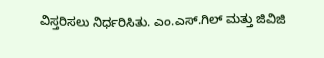ವಿಸ್ತರಿಸಲು ನಿರ್ಧರಿಸಿತು. ಎಂ.ಎಸ್.ಗಿಲ್ ಮತ್ತು ಜಿವಿಜಿ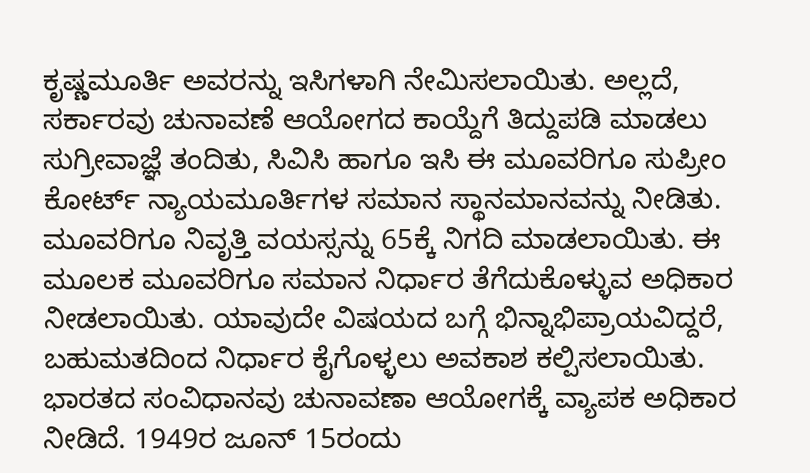ಕೃಷ್ಣಮೂರ್ತಿ ಅವರನ್ನು ಇಸಿಗಳಾಗಿ ನೇಮಿಸಲಾಯಿತು. ಅಲ್ಲದೆ, ಸರ್ಕಾರವು ಚುನಾವಣೆ ಆಯೋಗದ ಕಾಯ್ದೆಗೆ ತಿದ್ದುಪಡಿ ಮಾಡಲು ಸುಗ್ರೀವಾಜ್ಞೆ ತಂದಿತು, ಸಿವಿಸಿ ಹಾಗೂ ಇಸಿ ಈ ಮೂವರಿಗೂ ಸುಪ್ರೀಂ ಕೋರ್ಟ್ ನ್ಯಾಯಮೂರ್ತಿಗಳ ಸಮಾನ ಸ್ಥಾನಮಾನವನ್ನು ನೀಡಿತು. ಮೂವರಿಗೂ ನಿವೃತ್ತಿ ವಯಸ್ಸನ್ನು 65ಕ್ಕೆ ನಿಗದಿ ಮಾಡಲಾಯಿತು. ಈ ಮೂಲಕ ಮೂವರಿಗೂ ಸಮಾನ ನಿರ್ಧಾರ ತೆಗೆದುಕೊಳ್ಳುವ ಅಧಿಕಾರ ನೀಡಲಾಯಿತು. ಯಾವುದೇ ವಿಷಯದ ಬಗ್ಗೆ ಭಿನ್ನಾಭಿಪ್ರಾಯವಿದ್ದರೆ, ಬಹುಮತದಿಂದ ನಿರ್ಧಾರ ಕೈಗೊಳ್ಳಲು ಅವಕಾಶ ಕಲ್ಪಿಸಲಾಯಿತು.
ಭಾರತದ ಸಂವಿಧಾನವು ಚುನಾವಣಾ ಆಯೋಗಕ್ಕೆ ವ್ಯಾಪಕ ಅಧಿಕಾರ ನೀಡಿದೆ. 1949ರ ಜೂನ್ 15ರಂದು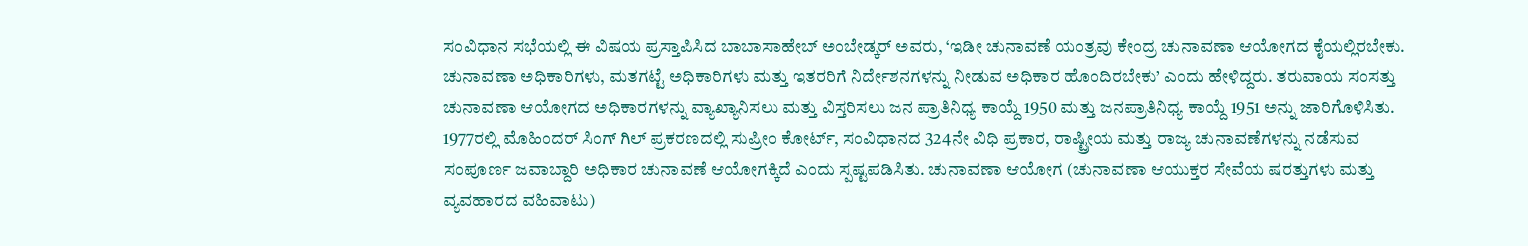ಸಂವಿಧಾನ ಸಭೆಯಲ್ಲಿ ಈ ವಿಷಯ ಪ್ರಸ್ತಾಪಿಸಿದ ಬಾಬಾಸಾಹೇಬ್ ಅಂಬೇಡ್ಕರ್ ಅವರು, ‘ಇಡೀ ಚುನಾವಣೆ ಯಂತ್ರವು ಕೇಂದ್ರ ಚುನಾವಣಾ ಆಯೋಗದ ಕೈಯಲ್ಲಿರಬೇಕು. ಚುನಾವಣಾ ಅಧಿಕಾರಿಗಳು, ಮತಗಟ್ಟೆ ಅಧಿಕಾರಿಗಳು ಮತ್ತು ಇತರರಿಗೆ ನಿರ್ದೇಶನಗಳನ್ನು ನೀಡುವ ಅಧಿಕಾರ ಹೊಂದಿರಬೇಕು’ ಎಂದು ಹೇಳಿದ್ದರು. ತರುವಾಯ ಸಂಸತ್ತು ಚುನಾವಣಾ ಆಯೋಗದ ಅಧಿಕಾರಗಳನ್ನು ವ್ಯಾಖ್ಯಾನಿಸಲು ಮತ್ತು ವಿಸ್ತರಿಸಲು ಜನ ಪ್ರಾತಿನಿಧ್ಯ ಕಾಯ್ದೆ 1950 ಮತ್ತು ಜನಪ್ರಾತಿನಿಧ್ಯ ಕಾಯ್ದೆ 1951 ಅನ್ನು ಜಾರಿಗೊಳಿಸಿತು. 1977ರಲ್ಲಿ ಮೊಹಿಂದರ್ ಸಿಂಗ್ ಗಿಲ್ ಪ್ರಕರಣದಲ್ಲಿ ಸುಪ್ರೀಂ ಕೋರ್ಟ್, ಸಂವಿಧಾನದ 324ನೇ ವಿಧಿ ಪ್ರಕಾರ, ರಾಷ್ಟ್ರೀಯ ಮತ್ತು ರಾಜ್ಯ ಚುನಾವಣೆಗಳನ್ನು ನಡೆಸುವ ಸಂಪೂರ್ಣ ಜವಾಬ್ದಾರಿ ಅಧಿಕಾರ ಚುನಾವಣೆ ಆಯೋಗಕ್ಕಿದೆ ಎಂದು ಸ್ಪಷ್ಟಪಡಿಸಿತು. ಚುನಾವಣಾ ಆಯೋಗ (ಚುನಾವಣಾ ಆಯುಕ್ತರ ಸೇವೆಯ ಷರತ್ತುಗಳು ಮತ್ತು ವ್ಯವಹಾರದ ವಹಿವಾಟು)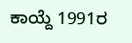ಕಾಯ್ದೆ 1991ರ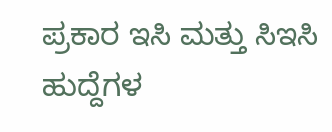ಪ್ರಕಾರ ಇಸಿ ಮತ್ತು ಸಿಇಸಿ ಹುದ್ದೆಗಳ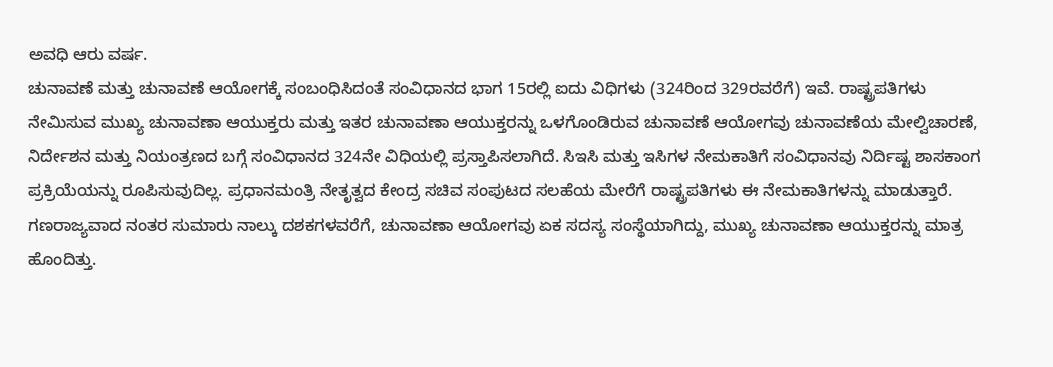ಅವಧಿ ಆರು ವರ್ಷ.
ಚುನಾವಣೆ ಮತ್ತು ಚುನಾವಣೆ ಆಯೋಗಕ್ಕೆ ಸಂಬಂಧಿಸಿದಂತೆ ಸಂವಿಧಾನದ ಭಾಗ 15ರಲ್ಲಿ ಐದು ವಿಧಿಗಳು (324ರಿಂದ 329ರವರೆಗೆ) ಇವೆ. ರಾಷ್ಟ್ರಪತಿಗಳು ನೇಮಿಸುವ ಮುಖ್ಯ ಚುನಾವಣಾ ಆಯುಕ್ತರು ಮತ್ತು ಇತರ ಚುನಾವಣಾ ಆಯುಕ್ತರನ್ನು ಒಳಗೊಂಡಿರುವ ಚುನಾವಣೆ ಆಯೋಗವು ಚುನಾವಣೆಯ ಮೇಲ್ವಿಚಾರಣೆ, ನಿರ್ದೇಶನ ಮತ್ತು ನಿಯಂತ್ರಣದ ಬಗ್ಗೆ ಸಂವಿಧಾನದ 324ನೇ ವಿಧಿಯಲ್ಲಿ ಪ್ರಸ್ತಾಪಿಸಲಾಗಿದೆ. ಸಿಇಸಿ ಮತ್ತು ಇಸಿಗಳ ನೇಮಕಾತಿಗೆ ಸಂವಿಧಾನವು ನಿರ್ದಿಷ್ಟ ಶಾಸಕಾಂಗ ಪ್ರಕ್ರಿಯೆಯನ್ನು ರೂಪಿಸುವುದಿಲ್ಲ. ಪ್ರಧಾನಮಂತ್ರಿ ನೇತೃತ್ವದ ಕೇಂದ್ರ ಸಚಿವ ಸಂಪುಟದ ಸಲಹೆಯ ಮೇರೆಗೆ ರಾಷ್ಟ್ರಪತಿಗಳು ಈ ನೇಮಕಾತಿಗಳನ್ನು ಮಾಡುತ್ತಾರೆ.
ಗಣರಾಜ್ಯವಾದ ನಂತರ ಸುಮಾರು ನಾಲ್ಕು ದಶಕಗಳವರೆಗೆ, ಚುನಾವಣಾ ಆಯೋಗವು ಏಕ ಸದಸ್ಯ ಸಂಸ್ಥೆಯಾಗಿದ್ದು, ಮುಖ್ಯ ಚುನಾವಣಾ ಆಯುಕ್ತರನ್ನು ಮಾತ್ರ ಹೊಂದಿತ್ತು.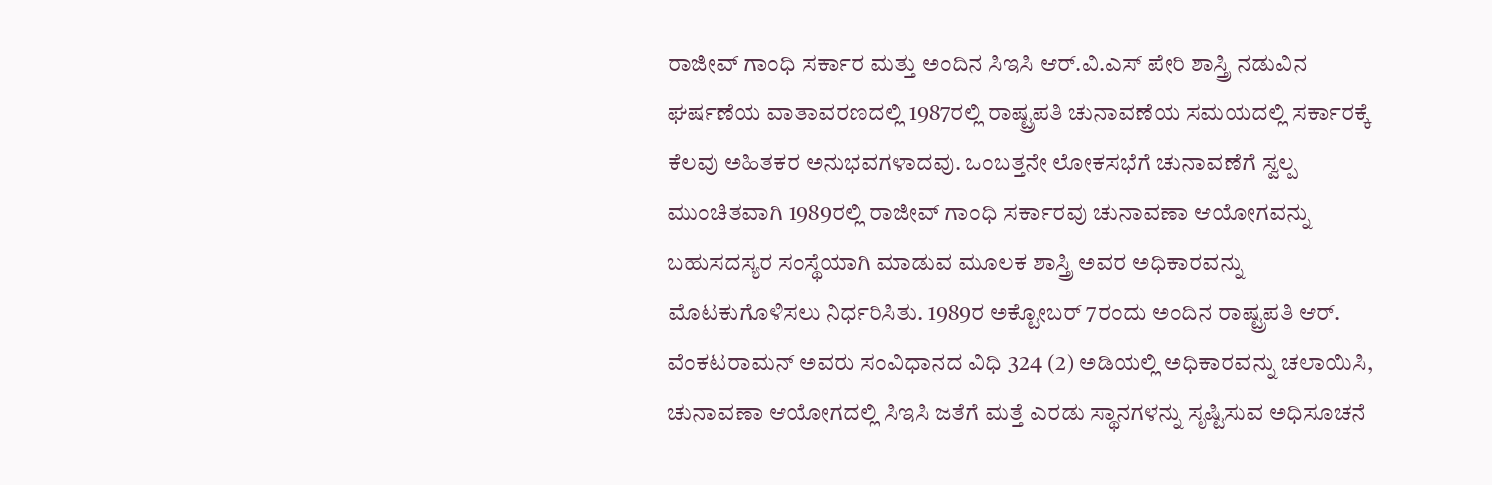ರಾಜೀವ್ ಗಾಂಧಿ ಸರ್ಕಾರ ಮತ್ತು ಅಂದಿನ ಸಿಇಸಿ ಆರ್.ವಿ.ಎಸ್ ಪೇರಿ ಶಾಸ್ತ್ರಿ ನಡುವಿನ ಘರ್ಷಣೆಯ ವಾತಾವರಣದಲ್ಲಿ 1987ರಲ್ಲಿ ರಾಷ್ಟ್ರಪತಿ ಚುನಾವಣೆಯ ಸಮಯದಲ್ಲಿ ಸರ್ಕಾರಕ್ಕೆ ಕೆಲವು ಅಹಿತಕರ ಅನುಭವಗಳಾದವು. ಒಂಬತ್ತನೇ ಲೋಕಸಭೆಗೆ ಚುನಾವಣೆಗೆ ಸ್ವಲ್ಪ ಮುಂಚಿತವಾಗಿ 1989ರಲ್ಲಿ ರಾಜೀವ್ ಗಾಂಧಿ ಸರ್ಕಾರವು ಚುನಾವಣಾ ಆಯೋಗವನ್ನು ಬಹುಸದಸ್ಯರ ಸಂಸ್ಥೆಯಾಗಿ ಮಾಡುವ ಮೂಲಕ ಶಾಸ್ತ್ರಿ ಅವರ ಅಧಿಕಾರವನ್ನು ಮೊಟಕುಗೊಳಿಸಲು ನಿರ್ಧರಿಸಿತು. 1989ರ ಅಕ್ಟೋಬರ್ 7ರಂದು ಅಂದಿನ ರಾಷ್ಟ್ರಪತಿ ಆರ್. ವೆಂಕಟರಾಮನ್ ಅವರು ಸಂವಿಧಾನದ ವಿಧಿ 324 (2) ಅಡಿಯಲ್ಲಿ ಅಧಿಕಾರವನ್ನು ಚಲಾಯಿಸಿ, ಚುನಾವಣಾ ಆಯೋಗದಲ್ಲಿ ಸಿಇಸಿ ಜತೆಗೆ ಮತ್ತೆ ಎರಡು ಸ್ಥಾನಗಳನ್ನು ಸೃಷ್ಟಿಸುವ ಅಧಿಸೂಚನೆ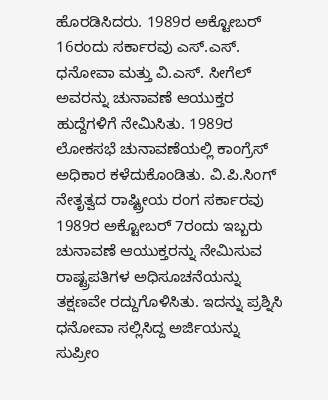ಹೊರಡಿಸಿದರು. 1989ರ ಅಕ್ಟೋಬರ್ 16ರಂದು ಸರ್ಕಾರವು ಎಸ್.ಎಸ್. ಧನೋವಾ ಮತ್ತು ವಿ.ಎಸ್. ಸೀಗೆಲ್ ಅವರನ್ನು ಚುನಾವಣೆ ಆಯುಕ್ತರ ಹುದ್ದೆಗಳಿಗೆ ನೇಮಿಸಿತು. 1989ರ ಲೋಕಸಭೆ ಚುನಾವಣೆಯಲ್ಲಿ ಕಾಂಗ್ರೆಸ್ ಅಧಿಕಾರ ಕಳೆದುಕೊಂಡಿತು. ವಿ.ಪಿ.ಸಿಂಗ್ ನೇತೃತ್ವದ ರಾಷ್ಟ್ರೀಯ ರಂಗ ಸರ್ಕಾರವು 1989ರ ಅಕ್ಟೋಬರ್ 7ರಂದು ಇಬ್ಬರು ಚುನಾವಣೆ ಆಯುಕ್ತರನ್ನು ನೇಮಿಸುವ ರಾಷ್ಟ್ರಪತಿಗಳ ಅಧಿಸೂಚನೆಯನ್ನು ತಕ್ಷಣವೇ ರದ್ದುಗೊಳಿಸಿತು. ಇದನ್ನು ಪ್ರಶ್ನಿಸಿ ಧನೋವಾ ಸಲ್ಲಿಸಿದ್ದ ಅರ್ಜಿಯನ್ನು ಸುಪ್ರೀಂ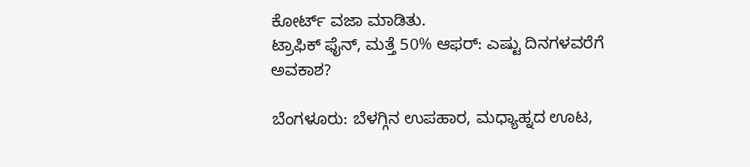ಕೋರ್ಟ್ ವಜಾ ಮಾಡಿತು.
ಟ್ರಾಫಿಕ್ ಫೈನ್, ಮತ್ತೆ 50% ಆಫರ್: ಎಷ್ಟು ದಿನಗಳವರೆಗೆ ಅವಕಾಶ?

ಬೆಂಗಳೂರು: ಬೆಳಗ್ಗಿನ ಉಪಹಾರ, ಮಧ್ಯಾಹ್ನದ ಊಟ,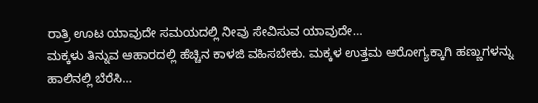ರಾತ್ರಿ ಊಟ ಯಾವುದೇ ಸಮಯದಲ್ಲಿ ನೀವು ಸೇವಿಸುವ ಯಾವುದೇ…
ಮಕ್ಕಳು ತಿನ್ನುವ ಆಹಾರದಲ್ಲಿ ಹೆಚ್ಚಿನ ಕಾಳಜಿ ವಹಿಸಬೇಕು. ಮಕ್ಕಳ ಉತ್ತಮ ಆರೋಗ್ಯಕ್ಕಾಗಿ ಹಣ್ಣುಗಳನ್ನು ಹಾಲಿನಲ್ಲಿ ಬೆರೆಸಿ…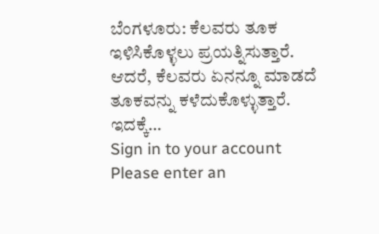ಬೆಂಗಳೂರು: ಕೆಲವರು ತೂಕ ಇಳಿಸಿಕೊಳ್ಳಲು ಪ್ರಯತ್ನಿಸುತ್ತಾರೆ. ಆದರೆ, ಕೆಲವರು ಏನನ್ನೂ ಮಾಡದೆ ತೂಕವನ್ನು ಕಳೆದುಕೊಳ್ಳುತ್ತಾರೆ. ಇದಕ್ಕೆ…
Sign in to your account
Please enter an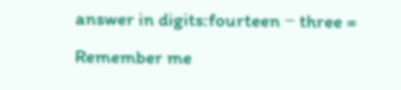answer in digits:fourteen − three =
Remember me